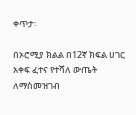ቀጥታ፡

በኦሮሚያ ክልል በ12ኛ ክፍል ሀገር አቀፍ ፈተና የተሻለ ውጤት ለማስመዝገብ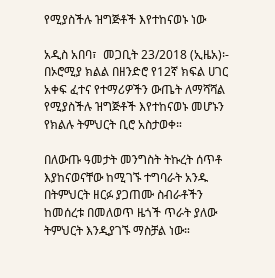የሚያስችሉ ዝግጅቶች እየተከናወኑ ነው

አዲስ አበባ፣  መጋቢት 23/2018 (ኢዜአ)፡- በኦሮሚያ ክልል በዘንድሮ የ12ኛ ክፍል ሀገር አቀፍ ፈተና የተማሪዎችን ውጤት ለማሻሻል የሚያስችሉ ዝግጅቶች እየተከናወኑ መሆኑን የክልሉ ትምህርት ቢሮ አስታወቀ።

በለውጡ ዓመታት መንግስት ትኩረት ሰጥቶ እያከናወናቸው ከሚገኙ ተግባራት አንዱ በትምህርት ዘርፉ ያጋጠሙ ስብራቶችን ከመሰረቱ በመለወጥ ዜጎች ጥራት ያለው ትምህርት እንዲያገኙ ማስቻል ነው።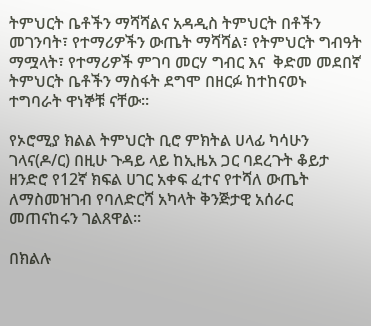ትምህርት ቤቶችን ማሻሻልና አዳዲስ ትምህርት በቶችን መገንባት፣ የተማሪዎችን ውጤት ማሻሻል፣ የትምህርት ግብዓት ማሟላት፣ የተማሪዎች ምገባ መርሃ ግብር እና  ቅድመ መደበኛ ትምህርት ቤቶችን ማስፋት ደግሞ በዘርፉ ከተከናወኑ ተግባራት ዋነኞቹ ናቸው።

የኦሮሚያ ክልል ትምህርት ቢሮ ምክትል ሀላፊ ካሳሁን ገላና(ዶ/ር) በዚሁ ጉዳይ ላይ ከኢዜአ ጋር ባደረጉት ቆይታ ዘንድሮ የ12ኛ ክፍል ሀገር አቀፍ ፈተና የተሻለ ውጤት ለማስመዝገብ የባለድርሻ አካላት ቅንጅታዊ አሰራር መጠናከሩን ገልጸዋል።

በክልሉ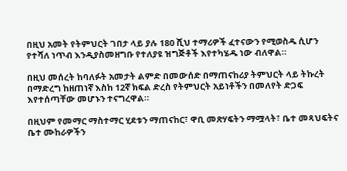በዚህ አመት የትምህርት ገበታ ላይ ያሉ 180 ሺህ ተማሪዎች ፈተናውን የሚወስዱ ሲሆን  የተሻለ ነጥብ እንዲያስመዘግቡ የተለያዩ ዝግጅቶች እየተካሄዱ ነው ብለዋል።

በዚህ መሰረት ከባለፉት አመታት ልምድ በመውሰድ በማጠናከሪያ ትምህርት ላይ ትኩረት በማድረግ ከዘጠነኛ እስከ 12ኛ ክፍል ድረስ የትምህርት አይነቶችን በመለየት ድጋፍ እየተሰጣቸው መሆኑን ተናግረዋል።

በዚህም የመማር ማስተማር ሂደቱን ማጠናከር፣ ዋቢ መጽሃፍትን ማሟላት፣ ቤተ መጻህፍትና ቤተ ሙከራዎችን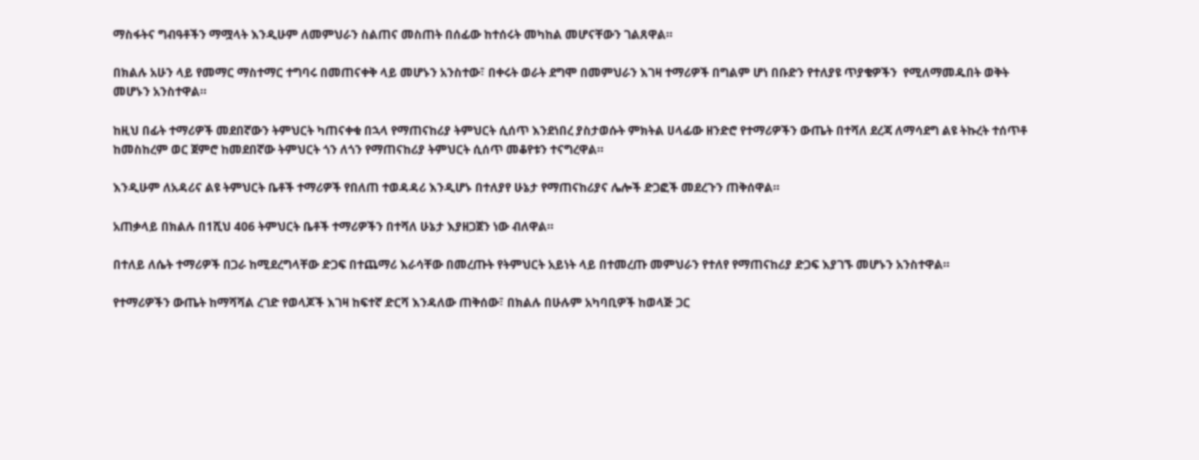ማስፋትና ግብዓቶችን ማሟላት እንዲሁም ለመምህራን ስልጠና መስጠት በሰፊው ከተሰሩት መካከል መሆናቸውን ገልጸዋል።

በክልሉ አሁን ላይ የመማር ማስተማር ተግባሩ በመጠናቀቅ ላይ መሆኑን አንስተው፣ በቀሩት ወራት ደግሞ በመምህራን እገዛ ተማሪዎች በግልም ሆነ በቡድን የተለያዩ ጥያቄዎችን  የሚለማመዱበት ወቅት መሆኑን አንስተዋል።

ከዚህ በፊት ተማሪዎች መደበኛውን ትምህርት ካጠናቀቁ በኋላ የማጠናከሪያ ትምህርት ሲሰጥ እንደነበረ ያስታወሱት ምክትል ሀላፊው ዘንድሮ የተማሪዎችን ውጤት በተሻለ ደረጃ ለማሳደግ ልዩ ትኩረት ተሰጥቶ ከመስከረም ወር ጀምሮ ከመደበኛው ትምህርት ጎን ለጎን የማጠናከሪያ ትምህርት ሲሰጥ መቆየቱን ተናግረዋል።

እንዲሁም ለአዳሪና ልዩ ትምህርት ቤቶች ተማሪዎች የበለጠ ተወዳዳሪ እንዲሆኑ በተለያየ ሁኔታ የማጠናከሪያና ሌሎች ድጋፎች መደረጉን ጠቅሰዋል።

አጠቃላይ በክልሉ በ1ሺህ 406 ትምህርት ቤቶች ተማሪዎችን በተሻለ ሁኔታ እያዘጋጀን ነው ብለዋል።

በተለይ ለሴት ተማሪዎች በጋራ ከሚደረግላቸው ድጋፍ በተጨማሪ እራሳቸው በመረጡት የትምህርት አይነት ላይ በተመረጡ መምህራን የተለየ የማጠናከሪያ ድጋፍ እያገኙ መሆኑን አንስተዋል።

የተማሪዎችን ውጤት ከማሻሻል ረገድ የወላጆች እገዛ ከፍተኛ ድርሻ እንዳለው ጠቅሰው፣ በክልሉ በሁሉም አካባቢዎች ከወላጅ ጋር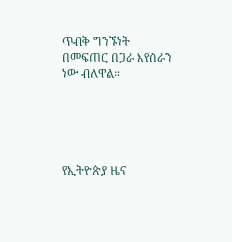ጥብቅ ግንኙነት በመፍጠር በጋራ እየሰራን ነው ብለዋል።





የኢትዮጵያ ዜና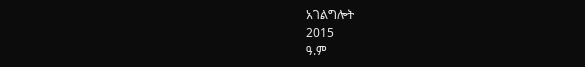አገልግሎት
2015
ዓ.ም